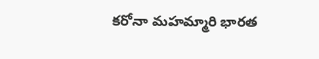కరోనా మహమ్మారి భారత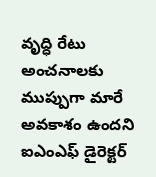వృద్ధి రేటు అంచనాలకు ముప్పుగా మారే అవకాశం ఉందని ఐఎంఎఫ్ డైరెక్టర్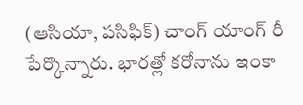(ఆసియా, పసిఫిక్) చాంగ్ యాంగ్ రీ పేర్కొన్నారు. భారత్లో కరోనాను ఇంకా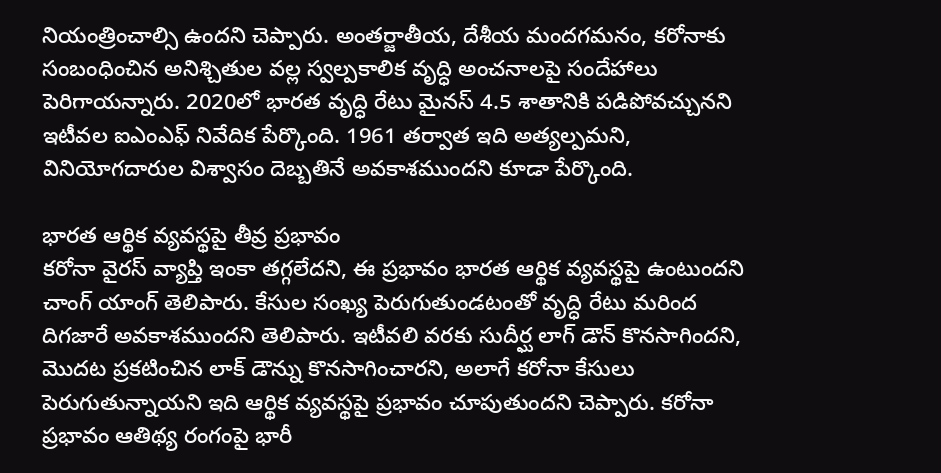నియంత్రించాల్సి ఉందని చెప్పారు. అంతర్జాతీయ, దేశీయ మందగమనం, కరోనాకు సంబంధించిన అనిశ్చితుల వల్ల స్వల్పకాలిక వృద్ధి అంచనాలపై సందేహాలు పెరిగాయన్నారు. 2020లో భారత వృద్ధి రేటు మైనస్ 4.5 శాతానికి పడిపోవచ్చునని ఇటీవల ఐఎంఎఫ్ నివేదిక పేర్కొంది. 1961 తర్వాత ఇది అత్యల్పమని, వినియోగదారుల విశ్వాసం దెబ్బతినే అవకాశముందని కూడా పేర్కొంది.

భారత ఆర్థిక వ్యవస్థపై తీవ్ర ప్రభావం
కరోనా వైరస్ వ్యాప్తి ఇంకా తగ్గలేదని, ఈ ప్రభావం భారత ఆర్థిక వ్యవస్థపై ఉంటుందని చాంగ్ యాంగ్ తెలిపారు. కేసుల సంఖ్య పెరుగుతుండటంతో వృద్ధి రేటు మరింద దిగజారే అవకాశముందని తెలిపారు. ఇటీవలి వరకు సుదీర్ఘ లాగ్ డౌన్ కొనసాగిందని, మొదట ప్రకటించిన లాక్ డౌన్ను కొనసాగించారని, అలాగే కరోనా కేసులు పెరుగుతున్నాయని ఇది ఆర్థిక వ్యవస్థపై ప్రభావం చూపుతుందని చెప్పారు. కరోనా ప్రభావం ఆతిథ్య రంగంపై భారీ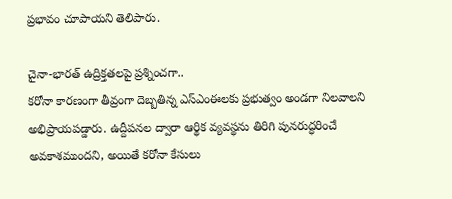ప్రభావం చూపాయని తెలిపారు.

చైనా-భారత్ ఉద్రిక్తతలపై ప్రశ్నించగా..
కరోనా కారణంగా తీవ్రంగా దెబ్బతిన్న ఎస్ఎంఈలకు ప్రభుత్వం అండగా నిలవాలని అభిప్రాయపడ్డారు. ఉద్దీపనల ద్వారా ఆర్థిక వ్యవస్థను తిరిగి పునరుద్ధరించే అవకాశముందని, అయితే కరోనా కేసులు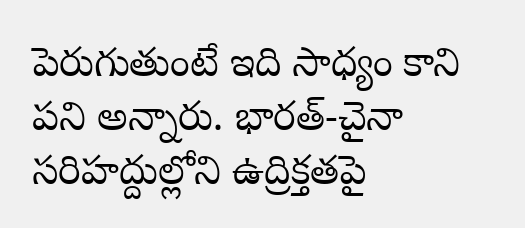పెరుగుతుంటే ఇది సాధ్యం కాని పని అన్నారు. భారత్-చైనా సరిహద్దుల్లోని ఉద్రిక్తతపై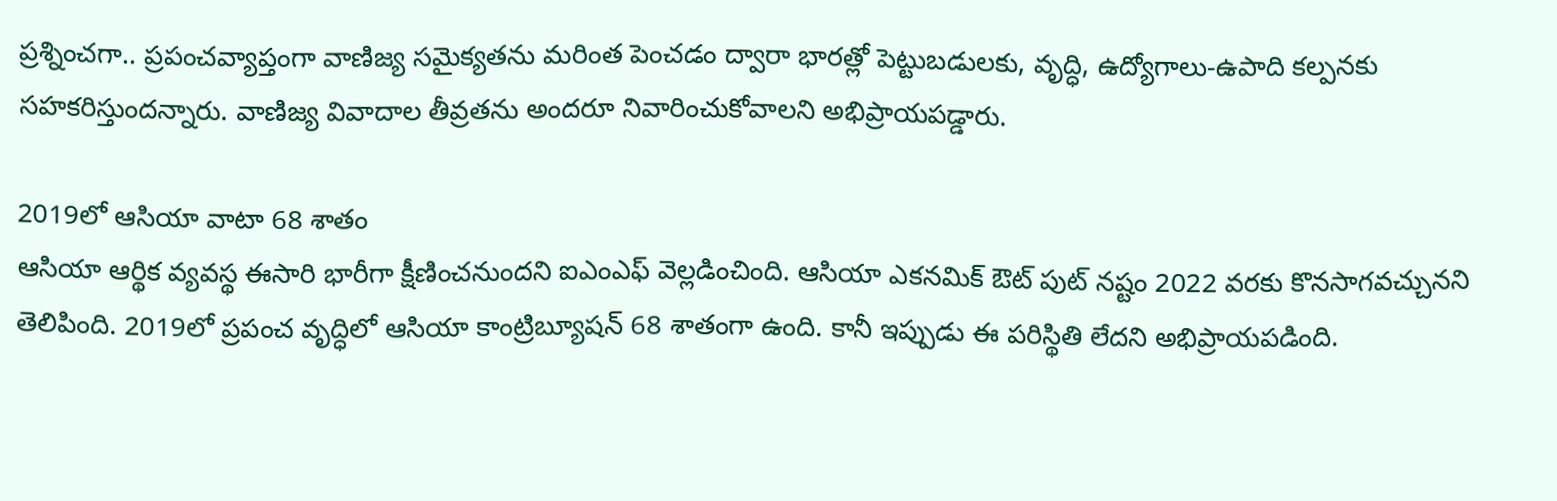ప్రశ్నించగా.. ప్రపంచవ్యాప్తంగా వాణిజ్య సమైక్యతను మరింత పెంచడం ద్వారా భారత్లో పెట్టుబడులకు, వృద్ధి, ఉద్యోగాలు-ఉపాది కల్పనకు సహకరిస్తుందన్నారు. వాణిజ్య వివాదాల తీవ్రతను అందరూ నివారించుకోవాలని అభిప్రాయపడ్డారు.

2019లో ఆసియా వాటా 68 శాతం
ఆసియా ఆర్థిక వ్యవస్థ ఈసారి భారీగా క్షీణించనుందని ఐఎంఎఫ్ వెల్లడించింది. ఆసియా ఎకనమిక్ ఔట్ పుట్ నష్టం 2022 వరకు కొనసాగవచ్చునని తెలిపింది. 2019లో ప్రపంచ వృద్ధిలో ఆసియా కాంట్రిబ్యూషన్ 68 శాతంగా ఉంది. కానీ ఇప్పుడు ఈ పరిస్థితి లేదని అభిప్రాయపడింది.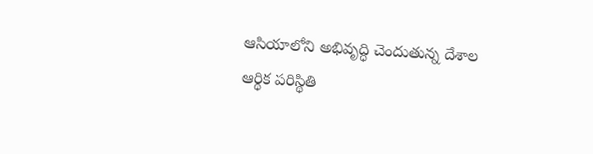ఆసియాలోని అభివృద్ధి చెందుతున్న దేశాల ఆర్థిక పరిస్థితి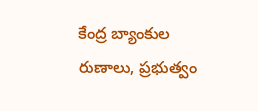కేంద్ర బ్యాంకుల రుణాలు, ప్రభుత్వం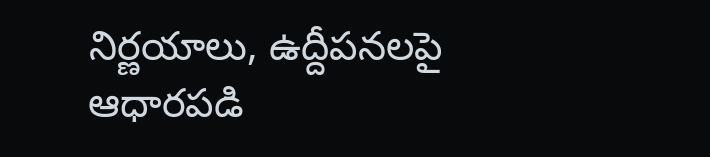నిర్ణయాలు, ఉద్దీపనలపై ఆధారపడి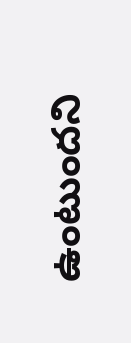ఉంటుందని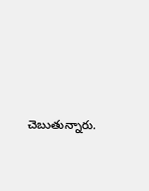చెబుతున్నారు.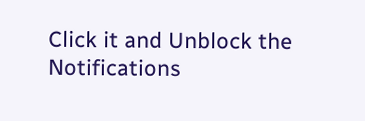Click it and Unblock the Notifications